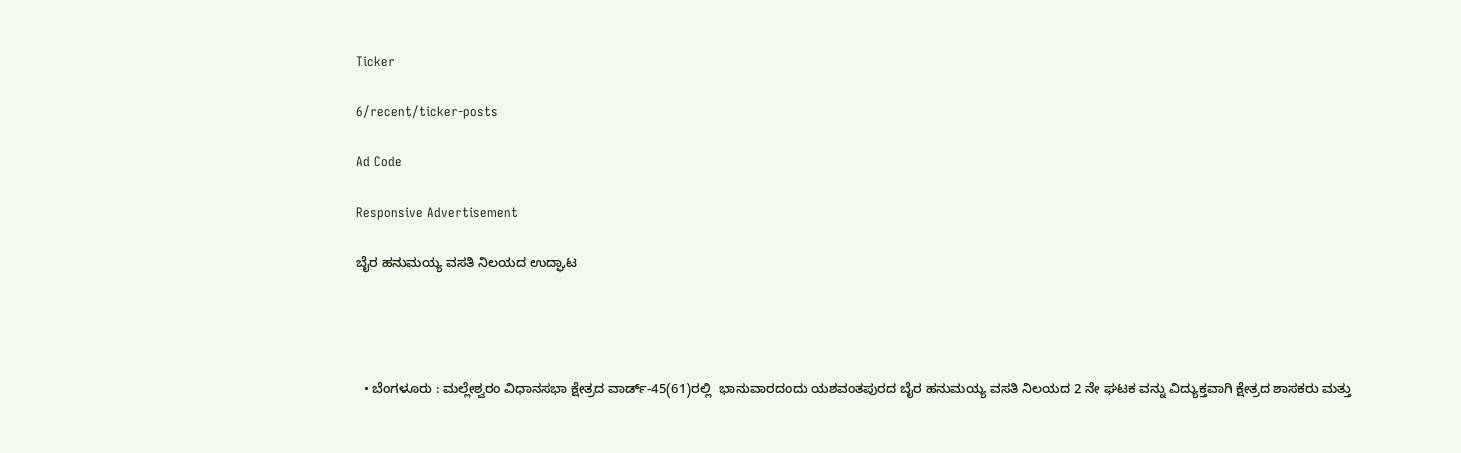Ticker

6/recent/ticker-posts

Ad Code

Responsive Advertisement

ಬೈರ ಹನುಮಯ್ಯ ವಸತಿ ನಿಲಯದ ಉದ್ಘಾಟ




  • ಬೆಂಗಳೂರು : ಮಲ್ಲೇಶ್ವರಂ ವಿಧಾನಸಭಾ ಕ್ಷೇತ್ರದ ವಾರ್ಡ್-45(61)ರಲ್ಲಿ  ಭಾನುವಾರದಂದು ಯಶವಂತಪುರದ ಬೈರ ಹನುಮಯ್ಯ ವಸತಿ ನಿಲಯದ 2 ನೇ ಘಟಕ ವನ್ನು ವಿದ್ಯುಕ್ತವಾಗಿ ಕ್ಷೇತ್ರದ ಶಾಸಕರು ಮತ್ತು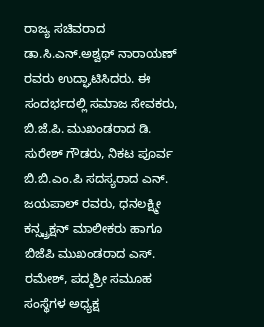ರಾಜ್ಯ ಸಚಿವರಾದ  ಡಾ.ಸಿ.ಎನ್.ಅಶ್ವಥ್ ನಾರಾಯಣ್ ರವರು ಉದ್ಘಾಟಿಸಿದರು. ಈ ಸಂದರ್ಭದಲ್ಲಿ ಸಮಾಜ ಸೇವಕರು, ಬಿ.ಜೆ.ಪಿ. ಮುಖಂಡರಾದ ಡಿ. ಸುರೇಶ್ ಗೌಡರು, ನಿಕಟ ಪೂರ್ವ ಬಿ.ಬಿ.ಎಂ.ಪಿ ಸದಸ್ಯರಾದ ಎನ್. ಜಯಪಾಲ್ ರವರು, ಧನಲಕ್ಷ್ಮೀ ಕನ್ಸ್ಟ್ರಕ್ಷನ್ ಮಾಲೀಕರು ಹಾಗೂ ಬಿಜೆಪಿ ಮುಖಂಡರಾದ ಎಸ್. ರಮೇಶ್‌, ಪದ್ಮಶ್ರೀ ಸಮೂಹ ಸಂಸ್ಥೆಗಳ ಅಧ್ಯಕ್ಷ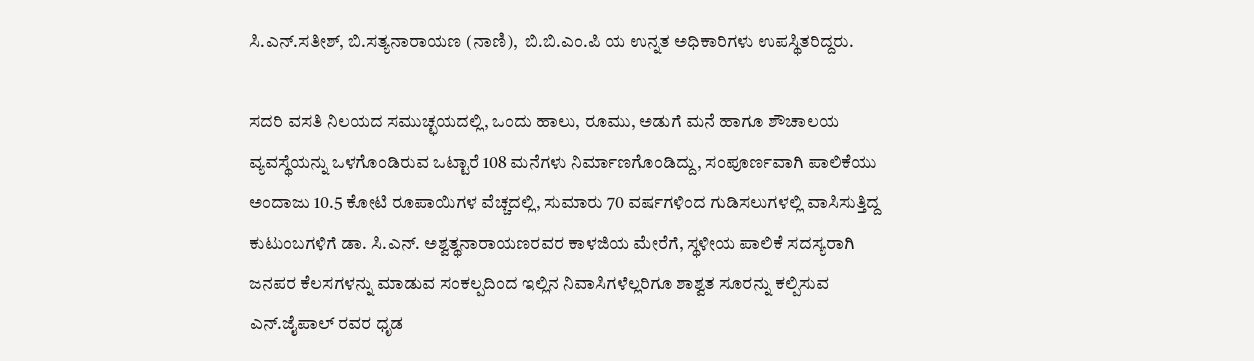ಸಿ.ಎನ್.ಸತೀಶ್, ಬಿ.ಸತ್ಯನಾರಾಯಣ (ನಾಣಿ),  ಬಿ.ಬಿ.ಎಂ.ಪಿ ಯ ಉನ್ನತ ಅಧಿಕಾರಿಗಳು ಉಪಸ್ಥಿತರಿದ್ದರು.

ಸದರಿ ವಸತಿ ನಿಲಯದ ಸಮುಚ್ಛಯದಲ್ಲಿ, ಒಂದು ಹಾಲು, ರೂಮು, ಅಡುಗೆ ಮನೆ ಹಾಗೂ ಶೌಚಾಲಯ ವ್ಯವಸ್ಥೆಯನ್ನು ಒಳಗೊಂಡಿರುವ ಒಟ್ಟಾರೆ 108 ಮನೆಗಳು ನಿರ್ಮಾಣಗೊಂಡಿದ್ದು, ಸಂಪೂರ್ಣವಾಗಿ ಪಾಲಿಕೆಯು  ಅಂದಾಜು 10.5 ಕೋಟಿ ರೂಪಾಯಿಗಳ ವೆಚ್ಚದಲ್ಲಿ, ಸುಮಾರು 70 ವರ್ಷಗಳಿಂದ ಗುಡಿಸಲುಗಳಲ್ಲಿ ವಾಸಿಸುತ್ತಿದ್ದ ಕುಟುಂಬಗಳಿಗೆ ಡಾ. ಸಿ.ಎನ್. ಅಶ್ವತ್ಥನಾರಾಯಣರವರ ಕಾಳಜಿಯ ಮೇರೆಗೆ, ಸ್ಥಳೀಯ ಪಾಲಿಕೆ ಸದಸ್ಯರಾಗಿ ಜನಪರ ಕೆಲಸಗಳನ್ನು ಮಾಡುವ ಸಂಕಲ್ಪದಿಂದ ಇಲ್ಲಿನ ನಿವಾಸಿಗಳೆಲ್ಲರಿಗೂ ಶಾಶ್ವತ ಸೂರನ್ನು ಕಲ್ಪಿಸುವ ಎನ್.ಜೈಪಾಲ್ ರವರ ಧೃಡ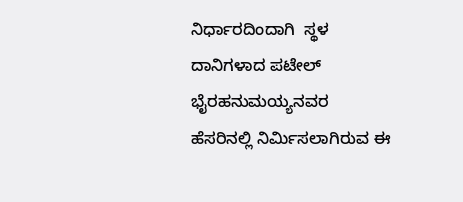ನಿರ್ಧಾರದಿಂದಾಗಿ  ಸ್ಥಳ ದಾನಿಗಳಾದ ಪಟೇಲ್  ಭೈರಹನುಮಯ್ಯನವರ ಹೆಸರಿನಲ್ಲಿ ನಿರ್ಮಿಸಲಾಗಿರುವ ಈ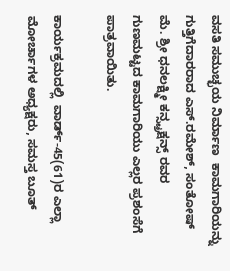ವಸತಿ ಸಮುಚ್ಛಯ ನಿರ್ಮಾಣ  ಕಾಮಗಾರಿಯನ್ನು ಗುತ್ತಿಗೆದಾರರಾದ ಎಸ್.ರಮೇಶ್, ಸಂತೋಷ್ ಮೆ. ಶ್ರೀ ಧನಲಕ್ಷ್ಮೀ ಕನ್ಸ್ಟ್ರಕ್ಷನ್ಸ್ ರವರ ಗುಣಮಟ್ಟದ ಕಾಮಗಾರಿಯು ಎಲ್ಲರ ಪ್ರಶಂಸೆಗೆ ಪಾತ್ರವಾಯಿತು.

ಕಾರ್ಯಕ್ರಮದಲ್ಲಿ  ವಾರ್ಡ್-45(61)ರ ಎಲ್ಲಾ ಮೋರ್ಚಾಗಳ ಅಧ್ಯಕ್ಷರು, ಸಮಸ್ತ ಬೂತ್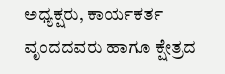ಅಧ್ಯಕ್ಷರು, ಕಾರ್ಯಕರ್ತ ವೃಂದದವರು ಹಾಗೂ ಕ್ಷೇತ್ರದ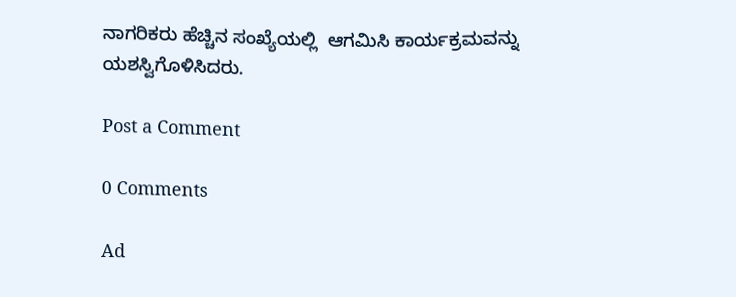ನಾಗರಿಕರು ಹೆಚ್ಚಿನ ಸಂಖ್ಯೆಯಲ್ಲಿ  ಆಗಮಿಸಿ ಕಾರ್ಯಕ್ರಮವನ್ನು ಯಶಸ್ವಿಗೊಳಿಸಿದರು.

Post a Comment

0 Comments

Ad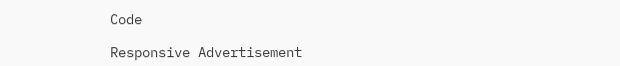Code

Responsive Advertisement